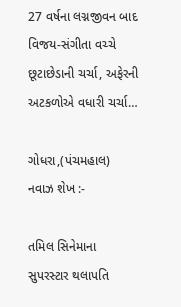27 વર્ષના લગ્નજીવન બાદ વિજય-સંગીતા વચ્ચે છૂટાછેડાની ચર્ચા, અફેરની અટકળોએ વધારી ચર્ચા…

ગોધરા,(પંચમહાલ) નવાઝ શેખ :-

તમિલ સિનેમાના સુપરસ્ટાર થલાપતિ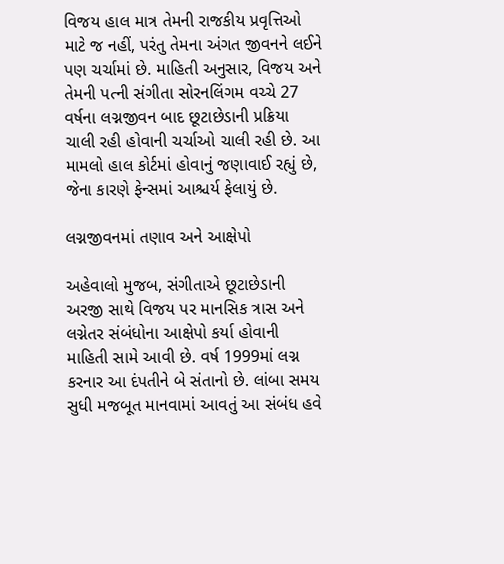વિજય હાલ માત્ર તેમની રાજકીય પ્રવૃત્તિઓ માટે જ નહીં, પરંતુ તેમના અંગત જીવનને લઈને પણ ચર્ચામાં છે. માહિતી અનુસાર, વિજય અને તેમની પત્ની સંગીતા સોરનલિંગમ વચ્ચે 27 વર્ષના લગ્નજીવન બાદ છૂટાછેડાની પ્રક્રિયા ચાલી રહી હોવાની ચર્ચાઓ ચાલી રહી છે. આ મામલો હાલ કોર્ટમાં હોવાનું જણાવાઈ રહ્યું છે, જેના કારણે ફેન્સમાં આશ્ચર્ય ફેલાયું છે.

લગ્નજીવનમાં તણાવ અને આક્ષેપો

અહેવાલો મુજબ, સંગીતાએ છૂટાછેડાની અરજી સાથે વિજય પર માનસિક ત્રાસ અને લગ્નેતર સંબંધોના આક્ષેપો કર્યા હોવાની માહિતી સામે આવી છે. વર્ષ 1999માં લગ્ન કરનાર આ દંપતીને બે સંતાનો છે. લાંબા સમય સુધી મજબૂત માનવામાં આવતું આ સંબંધ હવે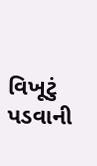વિખૂટું પડવાની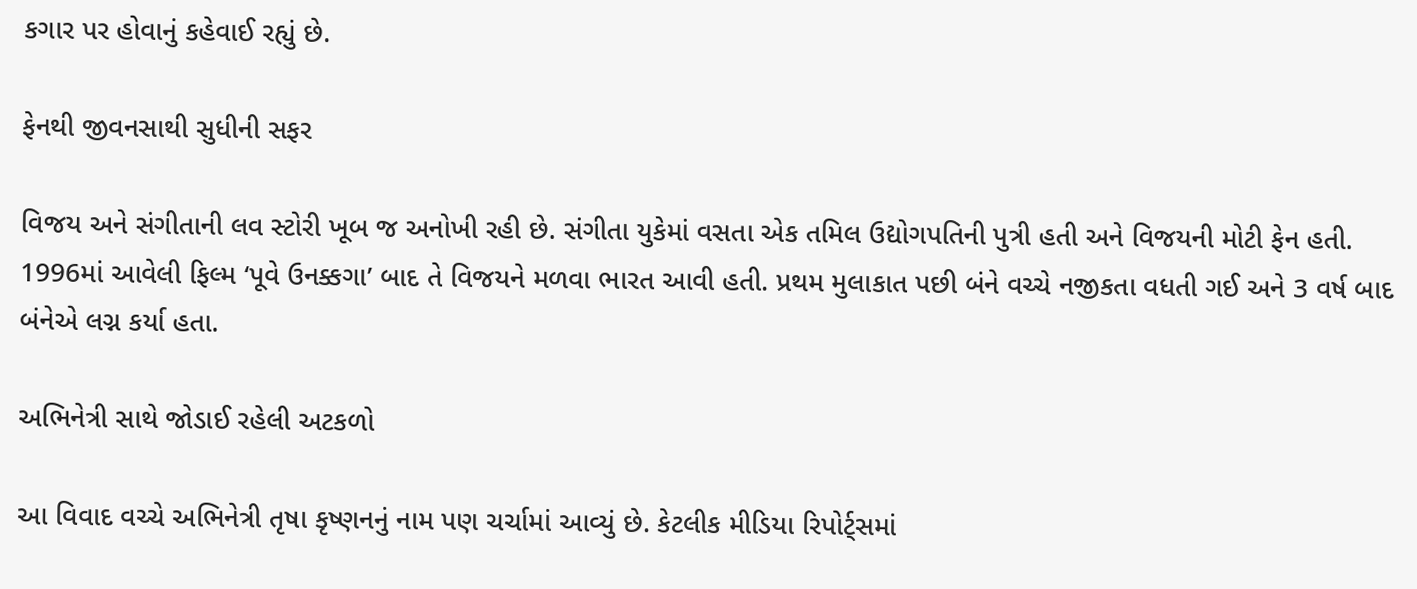કગાર પર હોવાનું કહેવાઈ રહ્યું છે.

ફેનથી જીવનસાથી સુધીની સફર

વિજય અને સંગીતાની લવ સ્ટોરી ખૂબ જ અનોખી રહી છે. સંગીતા યુકેમાં વસતા એક તમિલ ઉદ્યોગપતિની પુત્રી હતી અને વિજયની મોટી ફેન હતી. 1996માં આવેલી ફિલ્મ ‘પૂવે ઉનક્કગા’ બાદ તે વિજયને મળવા ભારત આવી હતી. પ્રથમ મુલાકાત પછી બંને વચ્ચે નજીકતા વધતી ગઈ અને 3 વર્ષ બાદ બંનેએ લગ્ન કર્યા હતા.

અભિનેત્રી સાથે જોડાઈ રહેલી અટકળો

આ વિવાદ વચ્ચે અભિનેત્રી તૃષા કૃષ્ણનનું નામ પણ ચર્ચામાં આવ્યું છે. કેટલીક મીડિયા રિપોર્ટ્સમાં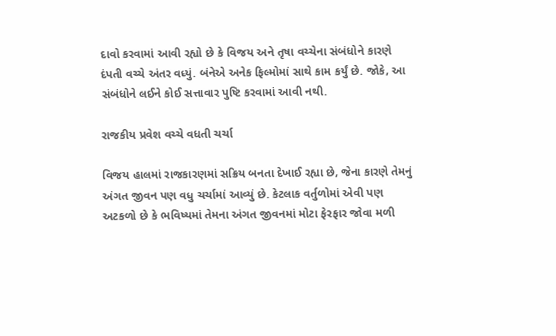દાવો કરવામાં આવી રહ્યો છે કે વિજય અને તૃષા વચ્ચેના સંબંધોને કારણે દંપતી વચ્ચે અંતર વધ્યું. બંનેએ અનેક ફિલ્મોમાં સાથે કામ કર્યું છે. જોકે, આ સંબંધોને લઈને કોઈ સત્તાવાર પુષ્ટિ કરવામાં આવી નથી.

રાજકીય પ્રવેશ વચ્ચે વધતી ચર્ચા

વિજય હાલમાં રાજકારણમાં સક્રિય બનતા દેખાઈ રહ્યા છે, જેના કારણે તેમનું અંગત જીવન પણ વધુ ચર્ચામાં આવ્યું છે. કેટલાક વર્તુળોમાં એવી પણ અટકળો છે કે ભવિષ્યમાં તેમના અંગત જીવનમાં મોટા ફેરફાર જોવા મળી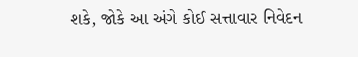શકે, જોકે આ અંગે કોઈ સત્તાવાર નિવેદન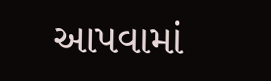આપવામાં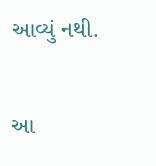આવ્યું નથી.

આ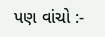પણ વાંચો :-